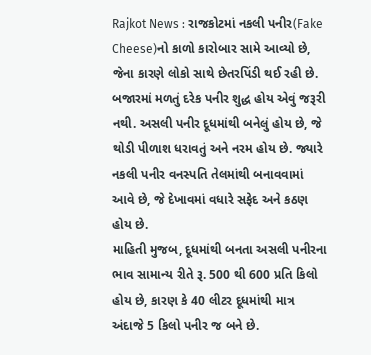Rajkot News : રાજકોટમાં નકલી પનીર(Fake Cheese)નો કાળો કારોબાર સામે આવ્યો છે, જેના કારણે લોકો સાથે છેતરપિંડી થઈ રહી છે. બજારમાં મળતું દરેક પનીર શુદ્ધ હોય એવું જરૂરી નથી. અસલી પનીર દૂધમાંથી બનેલું હોય છે, જે થોડી પીળાશ ધરાવતું અને નરમ હોય છે. જ્યારે નકલી પનીર વનસ્પતિ તેલમાંથી બનાવવામાં આવે છે, જે દેખાવમાં વધારે સફેદ અને કઠણ હોય છે.
માહિતી મુજબ, દૂધમાંથી બનતા અસલી પનીરના ભાવ સામાન્ય રીતે રૂ. 500 થી 600 પ્રતિ કિલો હોય છે, કારણ કે 40 લીટર દૂધમાંથી માત્ર અંદાજે 5 કિલો પનીર જ બને છે.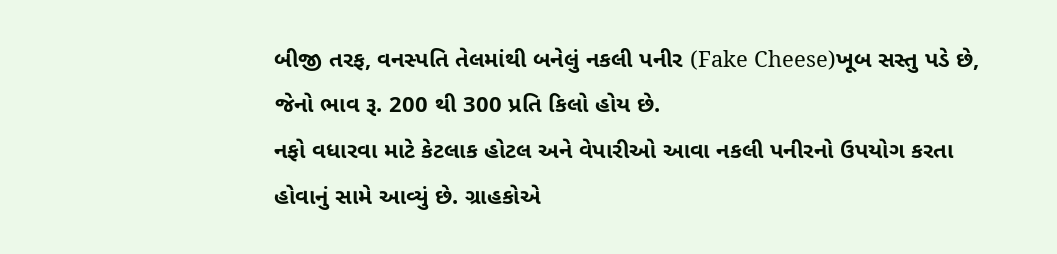બીજી તરફ, વનસ્પતિ તેલમાંથી બનેલું નકલી પનીર (Fake Cheese)ખૂબ સસ્તુ પડે છે, જેનો ભાવ રૂ. 200 થી 300 પ્રતિ કિલો હોય છે.
નફો વધારવા માટે કેટલાક હોટલ અને વેપારીઓ આવા નકલી પનીરનો ઉપયોગ કરતા હોવાનું સામે આવ્યું છે. ગ્રાહકોએ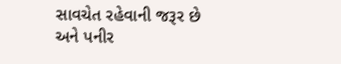સાવચેત રહેવાની જરૂર છે અને પનીર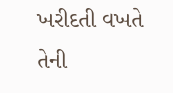ખરીદતી વખતે તેની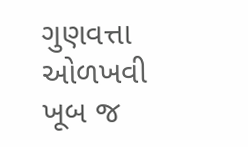ગુણવત્તા ઓળખવી ખૂબ જ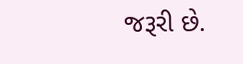જરૂરી છે.